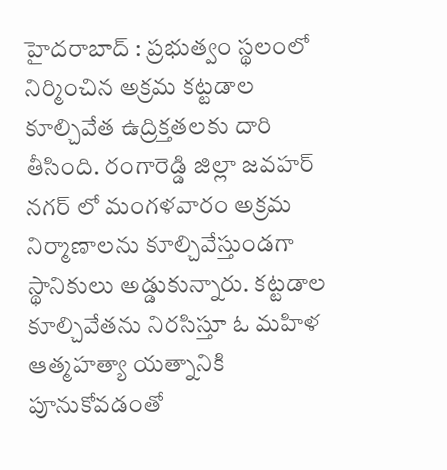హైదరాబాద్ : ప్రభుత్వం స్థలంలో నిర్మించిన అక్రమ కట్టడాల కూల్చివేత ఉద్రిక్తతలకు దారి తీసింది. రంగారెడ్డి జిల్లా జవహర్ నగర్ లో మంగళవారం అక్రమ నిర్మాణాలను కూల్చివేస్తుండగా స్థానికులు అడ్డుకున్నారు. కట్టడాల కూల్చివేతను నిరసిస్తూ ఓ మహిళ ఆత్మహత్యా యత్నానికి పూనుకోవడంతో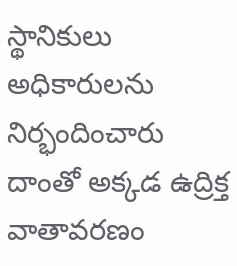స్థానికులు అధికారులను నిర్భందించారు దాంతో అక్కడ ఉద్రిక్త వాతావరణం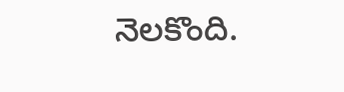నెలకొంది.